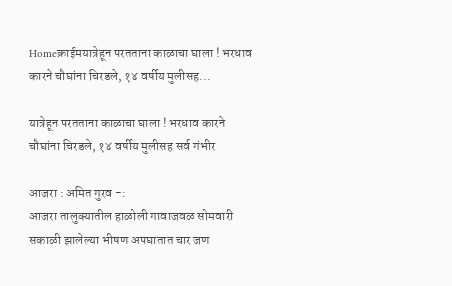Homeक्राईमयात्रेहून परतताना काळाचा घाला ! भरधाव कारने चौघांना चिरडले, १४ वर्षीय मुलीसह...

यात्रेहून परतताना काळाचा घाला ! भरधाव कारने चौघांना चिरडले, १४ वर्षीय मुलीसह सर्व गंभीर

आजरा : अमित गुरव -:
आजरा तालुक्यातील हाळोली गावाजवळ सोमवारी सकाळी झालेल्या भीषण अपघातात चार जण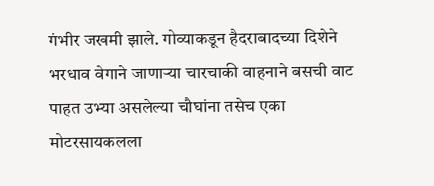गंभीर जखमी झाले. गोव्याकडून हैदराबादच्या दिशेने भरधाव वेगाने जाणाऱ्या चारचाकी वाहनाने बसची वाट पाहत उभ्या असलेल्या चौघांना तसेच एका मोटरसायकलला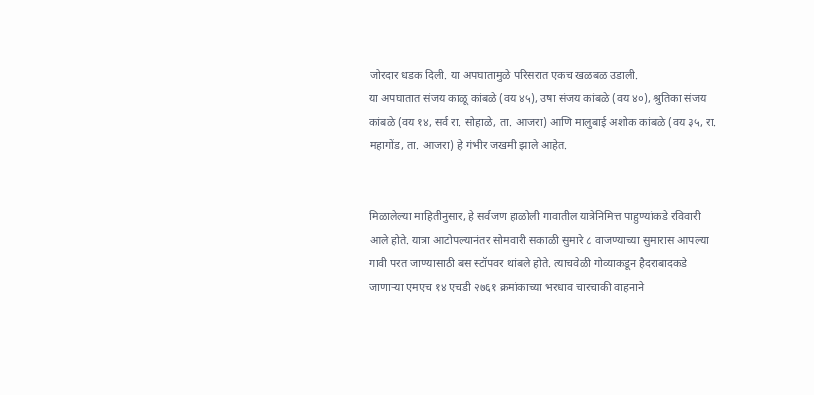जोरदार धडक दिली. या अपघातामुळे परिसरात एकच खळबळ उडाली.
या अपघातात संजय काळू कांबळे (वय ४५), उषा संजय कांबळे (वय ४०), श्रुतिका संजय कांबळे (वय १४, सर्व रा. सोहाळे, ता. आजरा) आणि मालुबाई अशोक कांबळे (वय ३५, रा. महागोंड, ता. आजरा) हे गंभीर जखमी झाले आहेत.


मिळालेल्या माहितीनुसार, हे सर्वजण हाळोली गावातील यात्रेनिमित्त पाहुण्यांकडे रविवारी आले होते. यात्रा आटोपल्यानंतर सोमवारी सकाळी सुमारे ८ वाजण्याच्या सुमारास आपल्या गावी परत जाण्यासाठी बस स्टॉपवर थांबले होते. त्याचवेळी गोव्याकडून हैदराबादकडे जाणाऱ्या एमएच १४ एचडी २७६१ क्रमांकाच्या भरधाव चारचाकी वाहनाने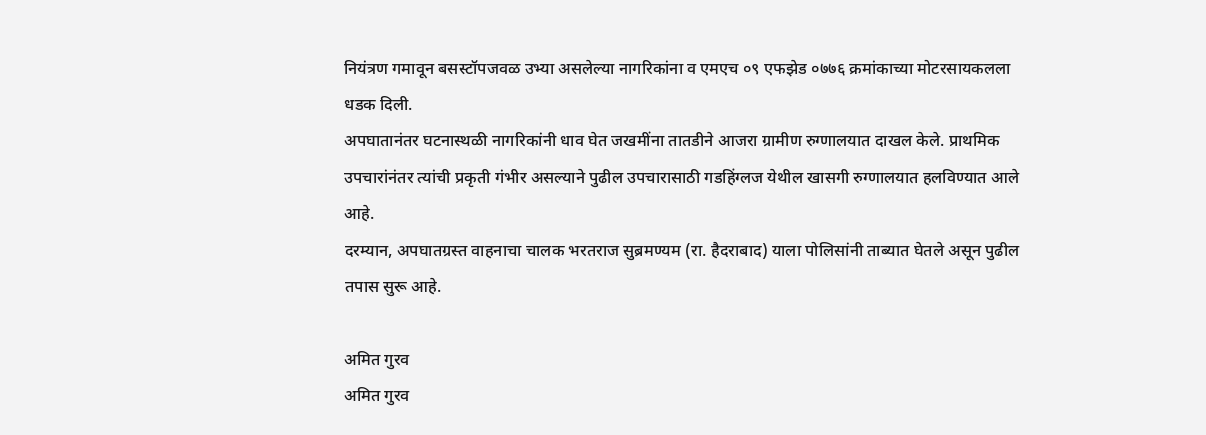नियंत्रण गमावून बसस्टॉपजवळ उभ्या असलेल्या नागरिकांना व एमएच ०९ एफझेड ०७७६ क्रमांकाच्या मोटरसायकलला धडक दिली.
अपघातानंतर घटनास्थळी नागरिकांनी धाव घेत जखमींना तातडीने आजरा ग्रामीण रुग्णालयात दाखल केले. प्राथमिक उपचारांनंतर त्यांची प्रकृती गंभीर असल्याने पुढील उपचारासाठी गडहिंग्लज येथील खासगी रुग्णालयात हलविण्यात आले आहे.
दरम्यान, अपघातग्रस्त वाहनाचा चालक भरतराज सुब्रमण्यम (रा. हैदराबाद) याला पोलिसांनी ताब्यात घेतले असून पुढील तपास सुरू आहे.

अमित गुरव
अमित गुरव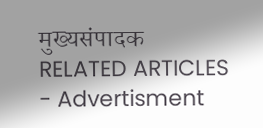मुख्यसंपादक
RELATED ARTICLES
- Advertisment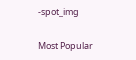-spot_img

Most Popular